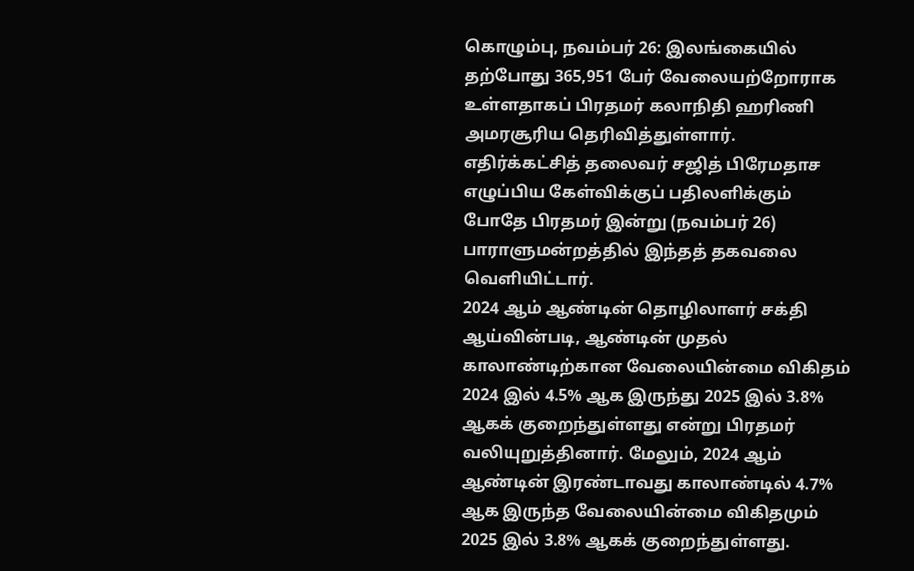கொழும்பு, நவம்பர் 26: இலங்கையில் தற்போது 365,951 பேர் வேலையற்றோராக உள்ளதாகப் பிரதமர் கலாநிதி ஹரிணி அமரசூரிய தெரிவித்துள்ளார்.
எதிர்க்கட்சித் தலைவர் சஜித் பிரேமதாச எழுப்பிய கேள்விக்குப் பதிலளிக்கும் போதே பிரதமர் இன்று (நவம்பர் 26) பாராளுமன்றத்தில் இந்தத் தகவலை வெளியிட்டார்.
2024 ஆம் ஆண்டின் தொழிலாளர் சக்தி ஆய்வின்படி, ஆண்டின் முதல் காலாண்டிற்கான வேலையின்மை விகிதம் 2024 இல் 4.5% ஆக இருந்து 2025 இல் 3.8% ஆகக் குறைந்துள்ளது என்று பிரதமர் வலியுறுத்தினார். மேலும், 2024 ஆம் ஆண்டின் இரண்டாவது காலாண்டில் 4.7% ஆக இருந்த வேலையின்மை விகிதமும் 2025 இல் 3.8% ஆகக் குறைந்துள்ளது.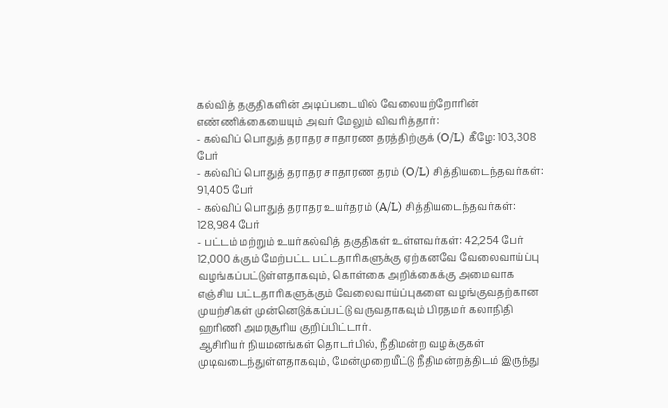கல்வித் தகுதிகளின் அடிப்படையில் வேலையற்றோரின் எண்ணிக்கையையும் அவர் மேலும் விவரித்தார்:
- கல்விப் பொதுத் தராதர சாதாரண தரத்திற்குக் (O/L) கீழே: 103,308 பேர்
- கல்விப் பொதுத் தராதர சாதாரண தரம் (O/L) சித்தியடைந்தவர்கள்: 91,405 பேர்
- கல்விப் பொதுத் தராதர உயர்தரம் (A/L) சித்தியடைந்தவர்கள்: 128,984 பேர்
- பட்டம் மற்றும் உயர்கல்வித் தகுதிகள் உள்ளவர்கள்: 42,254 பேர்
12,000 க்கும் மேற்பட்ட பட்டதாரிகளுக்கு ஏற்கனவே வேலைவாய்ப்பு வழங்கப்பட்டுள்ளதாகவும், கொள்கை அறிக்கைக்கு அமைவாக எஞ்சிய பட்டதாரிகளுக்கும் வேலைவாய்ப்புகளை வழங்குவதற்கான முயற்சிகள் முன்னெடுக்கப்பட்டு வருவதாகவும் பிரதமர் கலாநிதி ஹரிணி அமரசூரிய குறிப்பிட்டார்.
ஆசிரியர் நியமனங்கள் தொடர்பில், நீதிமன்ற வழக்குகள் முடிவடைந்துள்ளதாகவும், மேன்முறையீட்டு நீதிமன்றத்திடம் இருந்து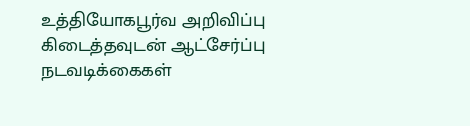உத்தியோகபூர்வ அறிவிப்பு கிடைத்தவுடன் ஆட்சேர்ப்பு நடவடிக்கைகள்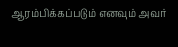ஆரம்பிக்கப்படும் எனவும் அவர்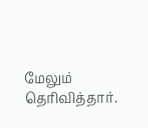மேலும் தெரிவித்தார்.